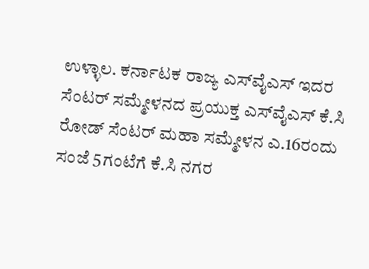ಉಳ್ಳಾಲ. ಕರ್ನಾಟಕ ರಾಜ್ಯ ಎಸ್‍ವೈಎಸ್ ಇದರ ಸೆಂಟರ್ ಸಮ್ಮೇಳನದ ಪ್ರಯುಕ್ತ ಎಸ್‍ವೈಎಸ್ ಕೆ.ಸಿ ರೋಡ್ ಸೆಂಟರ್ ಮಹಾ ಸಮ್ಮೇಳನ ಎ.16ರಂದು ಸಂಜೆ 5ಗಂಟೆಗೆ ಕೆ.ಸಿ ನಗರ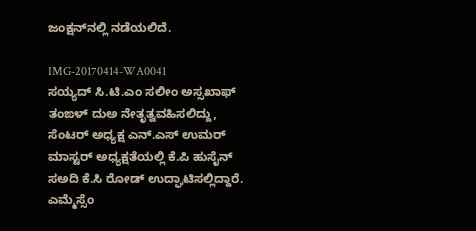ಜಂಕ್ಷನ್‍ನಲ್ಲಿ ನಡೆಯಲಿದೆ.

IMG-20170414-WA0041
ಸಯ್ಯದ್ ಸಿ.ಟಿ.ಎಂ ಸಲೀಂ ಅಸ್ಸಖಾಫ್ ತಂಙಳ್ ದುಅ ನೇತೃತ್ವವಹಿಸಲಿದ್ದು, ಸೆಂಟರ್ ಅಧ್ಯಕ್ಷ ಎನ್.ಎಸ್ ಉಮರ್ ಮಾಸ್ಟರ್ ಅಧ್ಯಕ್ಷತೆಯಲ್ಲಿ ಕೆ.ಪಿ ಹುಸೈನ್ ಸಅದಿ ಕೆ.ಸಿ ರೋಡ್ ಉದ್ಘಾಟಿಸಲ್ಲಿದ್ದಾರೆ. ಎಮ್ಮೆಸ್ಸೆಂ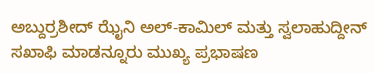ಅಬ್ದುರ್ರಶೀದ್ ಝೈನಿ ಅಲ್-ಕಾಮಿಲ್ ಮತ್ತು ಸ್ವಲಾಹುದ್ದೀನ್ ಸಖಾಫಿ ಮಾಡನ್ನೂರು ಮುಖ್ಯ ಪ್ರಭಾಷಣ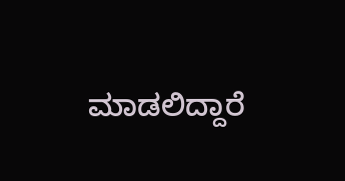ಮಾಡಲಿದ್ದಾರೆ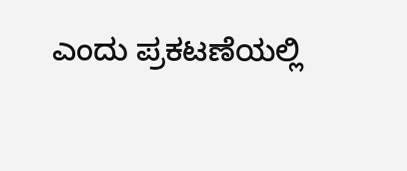ಎಂದು ಪ್ರಕಟಣೆಯಲ್ಲಿ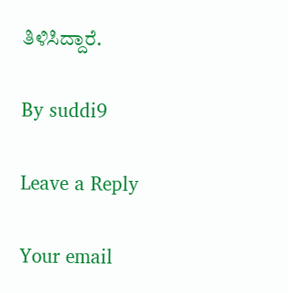ತಿಳಿಸಿದ್ದಾರೆ.

By suddi9

Leave a Reply

Your email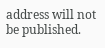address will not be published.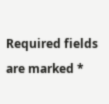Required fields are marked *